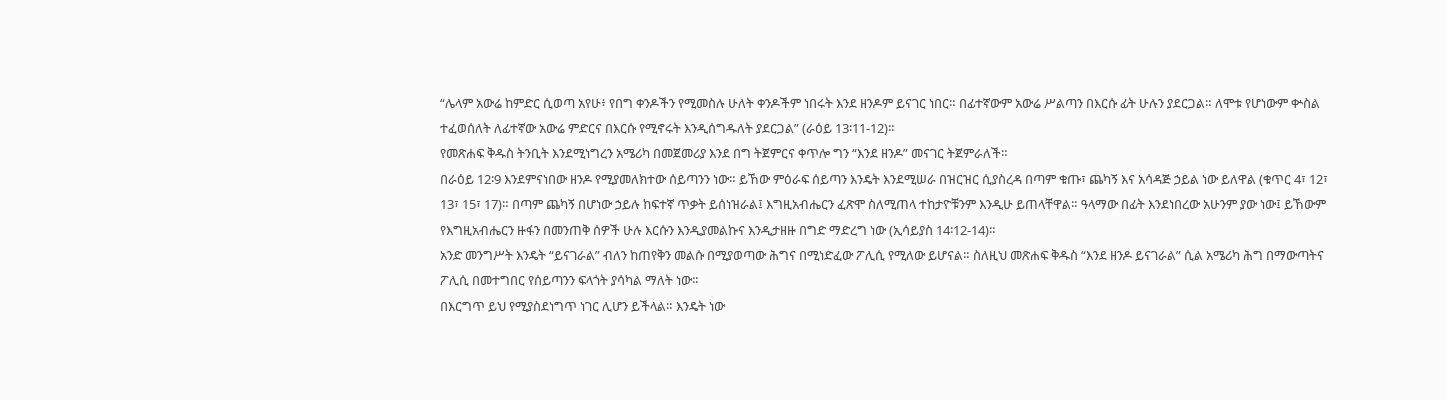“ሌላም አውሬ ከምድር ሲወጣ አየሁ፥ የበግ ቀንዶችን የሚመስሉ ሁለት ቀንዶችም ነበሩት እንደ ዘንዶም ይናገር ነበር። በፊተኛውም አውሬ ሥልጣን በእርሱ ፊት ሁሉን ያደርጋል። ለሞቱ የሆነውም ቍስል ተፈወሰለት ለፊተኛው አውሬ ምድርና በእርሱ የሚኖሩት እንዲሰግዱለት ያደርጋል” (ራዕይ 13፡11-12)።
የመጽሐፍ ቅዱስ ትንቢት እንደሚነግረን አሜሪካ በመጀመሪያ እንደ በግ ትጀምርና ቀጥሎ ግን “እንደ ዘንዶ” መናገር ትጀምራለች።
በራዕይ 12፡9 እንደምናነበው ዘንዶ የሚያመለክተው ሰይጣንን ነው። ይኸው ምዕራፍ ሰይጣን እንዴት እንደሚሠራ በዝርዝር ሲያስረዳ በጣም ቁጡ፣ ጨካኝ እና አሳዳጅ ኃይል ነው ይለዋል (ቁጥር 4፣ 12፣ 13፣ 15፣ 17)። በጣም ጨካኝ በሆነው ኃይሉ ከፍተኛ ጥቃት ይሰነዝራል፤ እግዚአብሔርን ፈጽሞ ስለሚጠላ ተከታዮቹንም እንዲሁ ይጠላቸዋል። ዓላማው በፊት እንደነበረው አሁንም ያው ነው፤ ይኸውም የእግዚአብሔርን ዙፋን በመንጠቅ ሰዎች ሁሉ እርሱን እንዲያመልኩና እንዲታዘዙ በግድ ማድረግ ነው (ኢሳይያስ 14፡12-14)።
አንድ መንግሥት እንዴት “ይናገራል” ብለን ከጠየቅን መልሱ በሚያወጣው ሕግና በሚነድፈው ፖሊሲ የሚለው ይሆናል። ስለዚህ መጽሐፍ ቅዱስ “እንደ ዘንዶ ይናገራል” ሲል አሜሪካ ሕግ በማውጣትና ፖሊሲ በመተግበር የሰይጣንን ፍላጎት ያሳካል ማለት ነው።
በእርግጥ ይህ የሚያስደነግጥ ነገር ሊሆን ይችላል። እንዴት ነው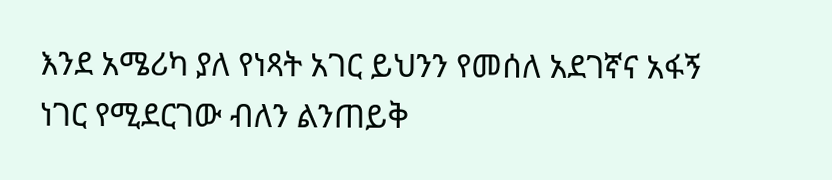እንደ አሜሪካ ያለ የነጻት አገር ይህንን የመሰለ አደገኛና አፋኝ ነገር የሚደርገው ብለን ልንጠይቅ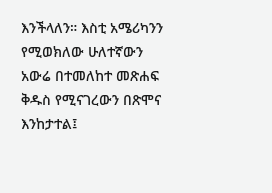እንችላለን። እስቲ አሜሪካንን የሚወክለው ሁለተኛውን አውሬ በተመለከተ መጽሐፍ ቅዱስ የሚናገረውን በጽሞና እንከታተል፤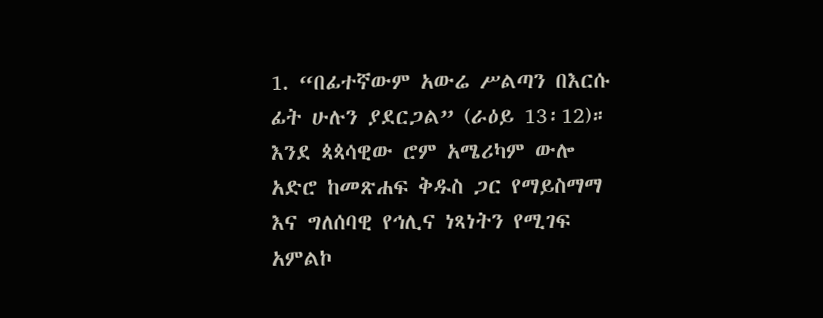1. “በፊተኛውም አውሬ ሥልጣን በእርሱ ፊት ሁሉን ያደርጋል” (ራዕይ 13፡12)። እንደ ጳጳሳዊው ሮም አሜሪካም ውሎ አድሮ ከመጽሐፍ ቅዱስ ጋር የማይስማማ እና ግለሰባዊ የኅሊና ነጻነትን የሚገፍ አምልኮ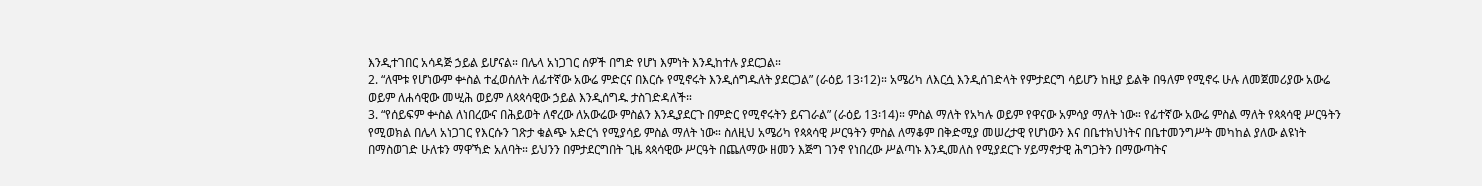እንዲተገበር አሳዳጅ ኃይል ይሆናል። በሌላ አነጋገር ሰዎች በግድ የሆነ እምነት እንዲከተሉ ያደርጋል።
2. “ለሞቱ የሆነውም ቍስል ተፈወሰለት ለፊተኛው አውሬ ምድርና በእርሱ የሚኖሩት እንዲሰግዱለት ያደርጋል” (ራዕይ 13፡12)። አሜሪካ ለእርሷ እንዲሰገድላት የምታደርግ ሳይሆን ከዚያ ይልቅ በዓለም የሚኖሩ ሁሉ ለመጀመሪያው አውሬ ወይም ለሐሳዊው መሢሕ ወይም ለጳጳሳዊው ኃይል እንዲሰግዱ ታስገድዳለች።
3. “የሰይፍም ቍስል ለነበረውና በሕይወት ለኖረው ለአውሬው ምስልን እንዲያደርጉ በምድር የሚኖሩትን ይናገራል” (ራዕይ 13፡14)። ምስል ማለት የአካሉ ወይም የዋናው አምሳያ ማለት ነው። የፊተኛው አውሬ ምስል ማለት የጳጳሳዊ ሥርዓትን የሚወክል በሌላ አነጋገር የእርሱን ገጽታ ቁልጭ አድርጎ የሚያሳይ ምስል ማለት ነው። ስለዚህ አሜሪካ የጳጳሳዊ ሥርዓትን ምስል ለማቆም በቅድሚያ መሠረታዊ የሆነውን እና በቤተክህነትና በቤተመንግሥት መካከል ያለው ልዩነት በማስወገድ ሁለቱን ማዋኻድ አለባት። ይህንን በምታደርግበት ጊዜ ጳጳሳዊው ሥርዓት በጨለማው ዘመን እጅግ ገንኖ የነበረው ሥልጣኑ እንዲመለስ የሚያደርጉ ሃይማኖታዊ ሕግጋትን በማውጣትና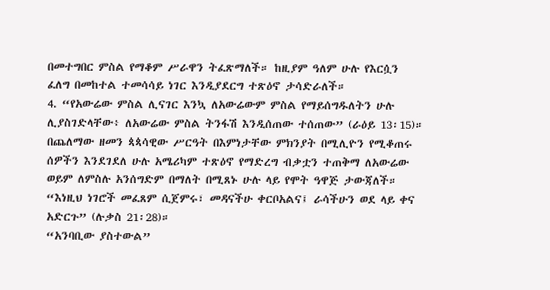በመተግበር ምስል የማቆም ሥራዋን ትፈጽማለች። ከዚያም ዓለም ሁሉ የእርሷን ፈለግ በመከተል ተመሳሳይ ነገር እንዲያደርግ ተጽዕኖ ታሳድራለች።
4. “የአውሬው ምስል ሊናገር እንኳ ለአውሬውም ምስል የማይሰግዱለትን ሁሉ ሊያስገድላቸው፥ ለአውሬው ምስል ትንፋሽ እንዲሰጠው ተሰጠው” (ራዕይ 13፡15)። በጨለማው ዘመን ጳጳሳዊው ሥርዓት በእምነታቸው ምክንያት በሚሊዮን የሚቆጠሩ ሰዎችን እንደገደለ ሁሉ አሜሪካም ተጽዕኖ የማድረግ ብቃቷን ተጠቅማ ለአውሬው ወይም ለምስሉ አንሰግድም በማለት በሚጸኑ ሁሉ ላይ የሞት ዓዋጅ ታውጃለች።
“እነዚህ ነገሮች መፈጸም ሲጀምሩ፣ መዳናችሁ ቀርቦአልና፤ ራሳችሁን ወደ ላይ ቀና አድርጉ” (ሉቃስ 21፡28)።
“አንባቢው ያስተውል”